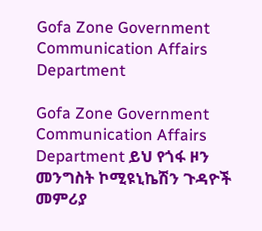Gofa Zone Government Communication Affairs Department

Gofa Zone Government Communication Affairs Department ይህ የጎፋ ዞን መንግስት ኮሚዩኒኬሽን ጉዳዮች መምሪያ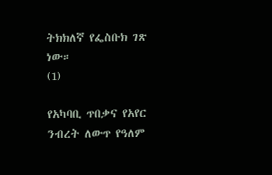ትክክለኛ የፌስቡክ ገጽ ነው።
(1)

የአካባቢ ጥበቃና የአየር ንብረት ለውጥ የዓለም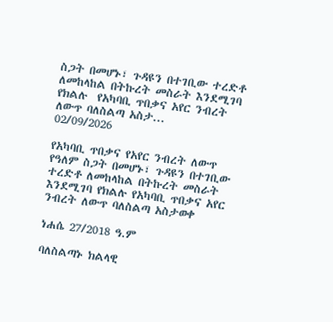ስጋት በመሆኑ፣ ጉዳዩን በተገቢው ተረድቶ ለመከላከል በትኩረት መስራት እንደሚገባ የክልሉ  የአካባቢ ጥበቃና አየር ንብረት ለውጥ ባለስልጣ አስታ...
02/09/2026

የአካባቢ ጥበቃና የአየር ንብረት ለውጥ የዓለም ስጋት በመሆኑ፣ ጉዳዩን በተገቢው ተረድቶ ለመከላከል በትኩረት መስራት እንደሚገባ የክልሉ የአካባቢ ጥበቃና አየር ንብረት ለውጥ ባለስልጣ አስታወቀ

ነሐሴ 27/2018 ዓ.ም

ባለስልጣኑ ክልላዊ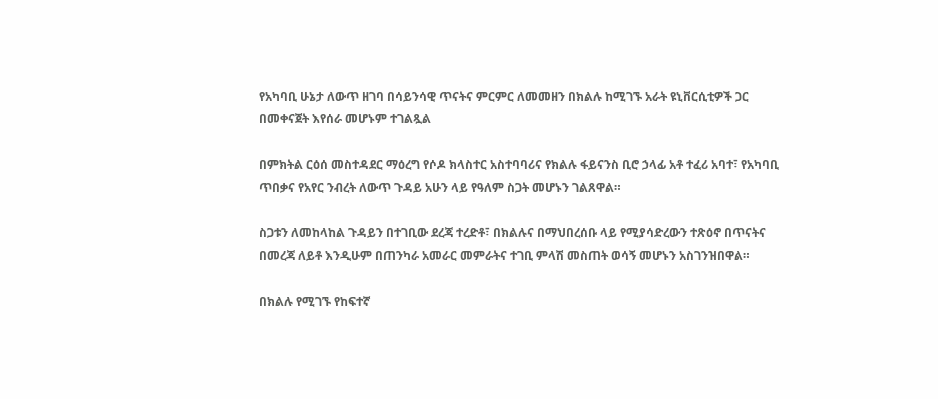የአካባቢ ሁኔታ ለውጥ ዘገባ በሳይንሳዊ ጥናትና ምርምር ለመመዘን በክልሉ ከሚገኙ አራት ዩኒቨርሲቲዎች ጋር በመቀናጀት እየሰራ መሆኑም ተገልጿል

በምክትል ርዕሰ መስተዳደር ማዕረግ የሶዶ ክላስተር አስተባባሪና የክልሉ ፋይናንስ ቢሮ ኃላፊ አቶ ተፈሪ አባተ፣ የአካባቢ ጥበቃና የአየር ንብረት ለውጥ ጉዳይ አሁን ላይ የዓለም ስጋት መሆኑን ገልጸዋል።

ስጋቱን ለመከላከል ጉዳይን በተገቢው ደረጃ ተረድቶ፣ በክልሉና በማህበረሰቡ ላይ የሚያሳድረውን ተጽዕኖ በጥናትና በመረጃ ለይቶ እንዲሁም በጠንካራ አመራር መምራትና ተገቢ ምላሽ መስጠት ወሳኝ መሆኑን አስገንዝበዋል።

በክልሉ የሚገኙ የከፍተኛ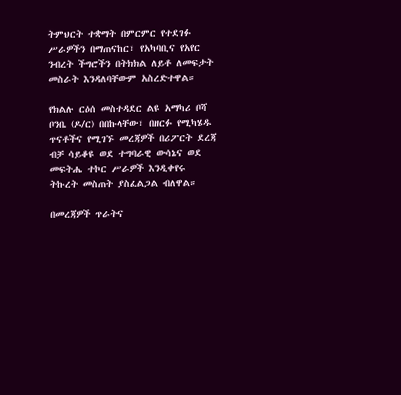ትምህርት ተቋማት በምርምር የተደገፉ ሥራዎችን በማጠናከር፣ የአካባቢና የአየር ንብረት ችግሮችን በትክክል ለይቶ ለመፍታት መስራት እንዳለባቸውም አስረድተዋል።

የክልሉ ርዕሰ መስተዳደር ልዩ አማካሪ ቦሻ ቦንቤ (ዶ/ር) በበኩላቸው፣ በዘርፉ የሚካሄዱ ጥናቶችና የሚገኙ መረጃዎች በሪፖርት ደረጃ ብቻ ሳይቆዩ ወደ ተግባራዊ ውሳኔና ወደ መፍትሔ ተኮር ሥራዎች እንዲቀየሩ ትኩረት መስጠት ያስፈልጋል ብለዋል።

በመረጃዎች ጥራትና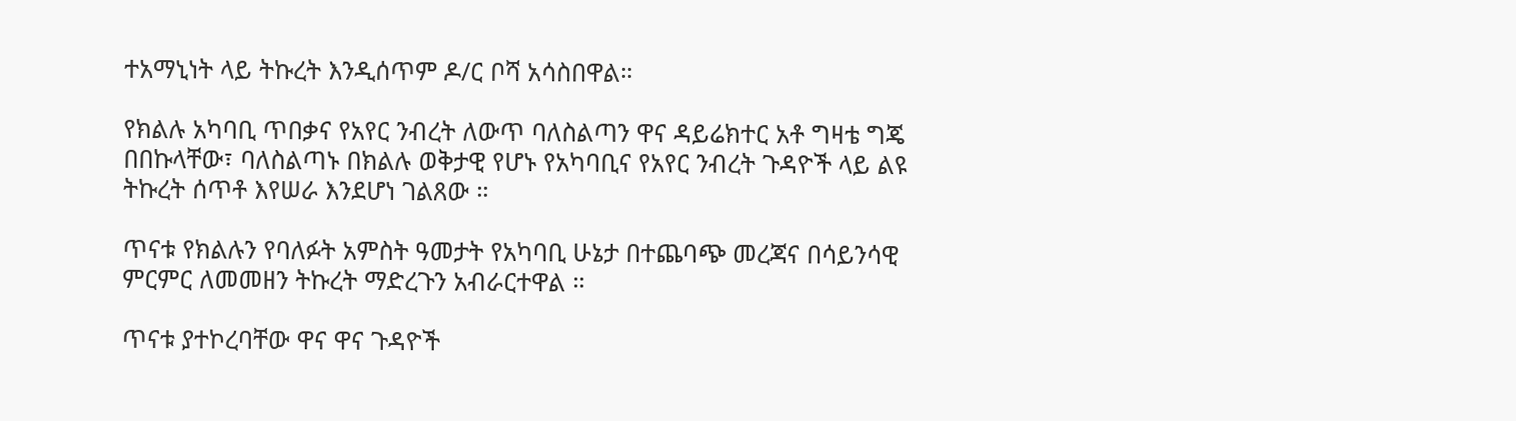ተአማኒነት ላይ ትኩረት እንዲሰጥም ዶ/ር ቦሻ አሳስበዋል።

የክልሉ አካባቢ ጥበቃና የአየር ንብረት ለውጥ ባለስልጣን ዋና ዳይሬክተር አቶ ግዛቴ ግጄ በበኩላቸው፣ ባለስልጣኑ በክልሉ ወቅታዊ የሆኑ የአካባቢና የአየር ንብረት ጉዳዮች ላይ ልዩ ትኩረት ሰጥቶ እየሠራ እንደሆነ ገልጸው ።

ጥናቱ የክልሉን የባለፉት አምስት ዓመታት የአካባቢ ሁኔታ በተጨባጭ መረጃና በሳይንሳዊ ምርምር ለመመዘን ትኩረት ማድረጉን አብራርተዋል ።

ጥናቱ ያተኮረባቸው ዋና ዋና ጉዳዮች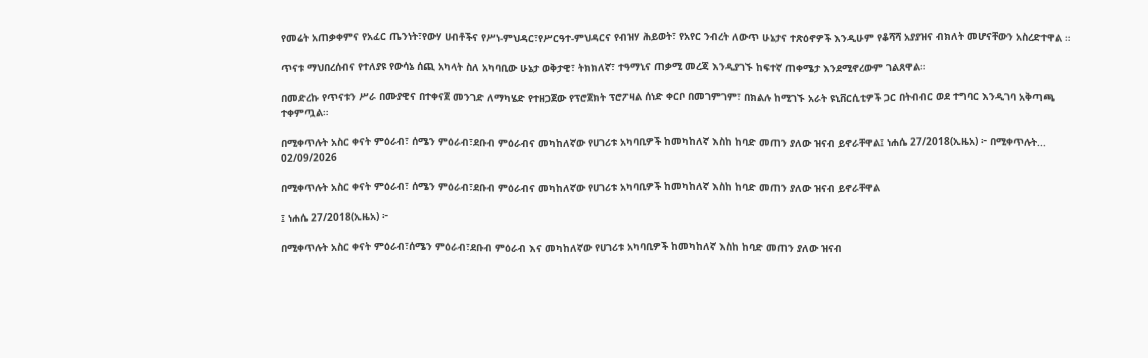የመሬት አጠቃቀምና የአፈር ጤንነት፣የውሃ ሀብቶችና የሥነ-ምህዳር፣የሥርዓተ-ምህዳርና የብዝሃ ሕይወት፣ የአየር ንብረት ለውጥ ሁኔታና ተጽዕኖዎች እንዲሁም የቆሻሻ አያያዝና ብክለት መሆናቸውን አስረድተዋል ።

ጥናቱ ማህበረሰብና የተለያዩ የውሳኔ ሰጪ አካላት ስለ አካባቢው ሁኔታ ወቅታዊ፣ ትክክለኛ፣ ተዓማኒና ጠቃሚ መረጃ እንዲያገኙ ከፍተኛ ጠቀሜታ እንደሚኖረውም ገልጸዋል።

በመድረኩ የጥናቱን ሥራ በሙያዊና በተቀናጀ መንገድ ለማካሄድ የተዘጋጀው የፕሮጀክት ፕሮፖዛል ሰነድ ቀርቦ በመገምገም፣ በክልሉ ከሚገኙ አራት ዩኒቨርሲቲዎች ጋር በትብብር ወደ ተግባር እንዲገባ አቅጣጫ ተቀምጧል።

በሚቀጥሉት አስር ቀናት ምዕራብ፣ ሰሜን ምዕራብ፣ደቡብ ምዕራብና መካከለኛው የሀገሪቱ አካባቢዎች ከመካከለኛ እስከ ከባድ መጠን ያለው ዝናብ ይኖራቸዋል፤ ነሐሴ 27/2018(ኢዜአ) ፦ በሚቀጥሉት...
02/09/2026

በሚቀጥሉት አስር ቀናት ምዕራብ፣ ሰሜን ምዕራብ፣ደቡብ ምዕራብና መካከለኛው የሀገሪቱ አካባቢዎች ከመካከለኛ እስከ ከባድ መጠን ያለው ዝናብ ይኖራቸዋል

፤ ነሐሴ 27/2018(ኢዜአ) ፦

በሚቀጥሉት አስር ቀናት ምዕራብ፣ሰሜን ምዕራብ፣ደቡብ ምዕራብ እና መካከለኛው የሀገሪቱ አካባቢዎች ከመካከለኛ እስከ ከባድ መጠን ያለው ዝናብ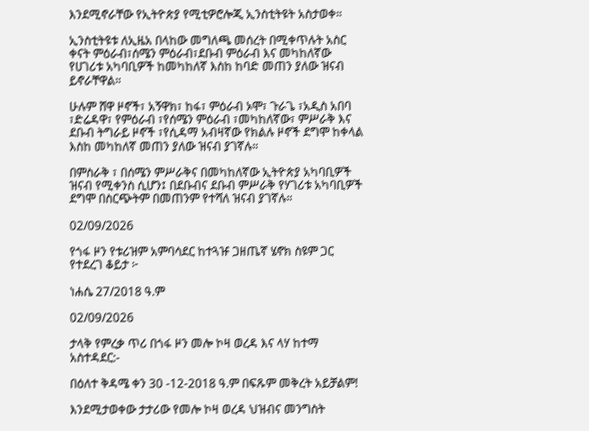እንደሚኖራቸው የኢትዮጵያ የሚቲዎሮሎጂ ኢንስቲትዩት አስታወቀ።

ኢንስቲትዩቱ ለኢዜአ በላከው መግለጫ መሰረት በሚቀጥሉት አስር ቀናት ምዕራብ፣ሰሜን ምዕራብ፣ደቡብ ምዕራብ እና መካከለኛው የሀገሪቱ አካባቢዎች ከመካከለኛ እስከ ከባድ መጠን ያለው ዝናብ ይኖራቸዋል።

ሁሉም ሸዋ ዞኖች፣ አኝዋክ፣ ከፋ፣ ምዕራብ ኦሞ፣ ጉራጌ ፣አዲስ አበባ ፣ድሬዳዋ፣ የምዕራብ ፣የሰሜን ምዕራብ ፣መካከለኛው፣ ምሥራቅ እና ደቡብ ትግራይ ዞኖች ፣የሲዳማ አብዛኛው የክልሉ ዞኖች ደግሞ ከቀላል እስከ መካከለኛ መጠን ያለው ዝናብ ያገኛሉ።

በምስራቅ ፣ በሰሜን ምሥራቅና በመካከለኛው ኢትዮጵያ አካባቢዎች ዝናብ የሚቀንስ ሲሆን፤ በደቡብና ደቡብ ምሥራቅ የሃገሪቱ አካባቢዎች ደግሞ በስርጭትም በመጠንም የተሻለ ዝናብ ያገኛሉ።

02/09/2026

የጎፋ ዞን የቱሪዝም አምባሳደር ከተጓዡ ጋዘጤኛ ሄኖክ ስዩም ጋር የተደረገ ቆይታ ፦

ነሐሴ 27/2018 ዓ.ም

02/09/2026

ታላቅ የምረቃ ጥሪ በጎፋ ዞን መሎ ኮዛ ወረዳ እና ላሃ ከተማ አስተዳደር:-

በዕለተ ቅዳሜ ቀን 30 -12-2018 ዓ.ም በፍጹም መቅረት አይቻልም!

እንደሚታወቀው ታታሪው የመሎ ኮዛ ወረዳ ህዝብና መንግስት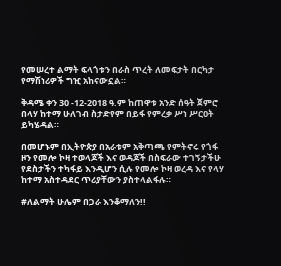የመሠረተ ልማት ፍላጎቱን በራስ ጥረት ለመፍታት በርካታ የማሽነሪዎች ግዢ አከናውኗል።

ቅዳሜ ቀን 30 -12-2018 ዓ.ም ከጠዋቱ አንድ ሰዓት ጀምሮ በላሃ ከተማ ሁለገብ ስታድየም በይፋ የምረቃ ሥነ ሥርዐት ይካሄዳል።

በመሆኑም በኢትዮጵያ በአራቱም አቅጣጫ የምትኖሩ የጎፋ ዞን የመሎ ኮዛ ተወላጆች እና ወዳጆች በስፍራው ተገኝታችሁ የደስታችን ተካፋይ እንዲሆን ሲሉ የመሎ ኮዛ ወረዳ እና የላሃ ከተማ አስተዳደር ጥሪያቸውን ያስተላልፋሉ።

#ለልማት ሁሌም በጋራ እንቆማለን!!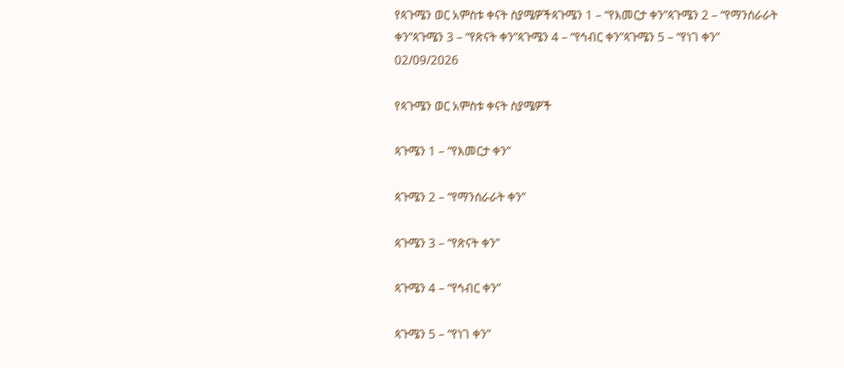የጳጉሜን ወር አምስቱ ቀናት ስያሜዎችጳጉሜን 1 – “የእመርታ ቀን”ጳጉሜን 2 – “የማንሰራራት ቀን”ጳጉሜን 3 – “የጽናት ቀን”ጳጉሜን 4 – “የኅብር ቀን”ጳጉሜን 5 – “የነገ ቀን”
02/09/2026

የጳጉሜን ወር አምስቱ ቀናት ስያሜዎች

ጳጉሜን 1 – “የእመርታ ቀን”

ጳጉሜን 2 – “የማንሰራራት ቀን”

ጳጉሜን 3 – “የጽናት ቀን”

ጳጉሜን 4 – “የኅብር ቀን”

ጳጉሜን 5 – “የነገ ቀን”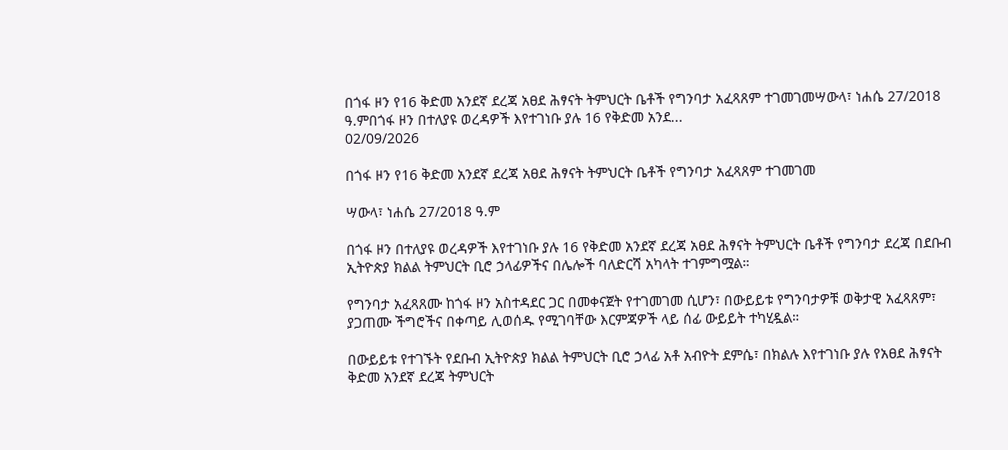በጎፋ ዞን የ16 ቅድመ አንደኛ ደረጃ አፀደ ሕፃናት ትምህርት ቤቶች የግንባታ አፈጻጸም ተገመገመሣውላ፣ ነሐሴ 27/2018 ዓ.ምበጎፋ ዞን በተለያዩ ወረዳዎች እየተገነቡ ያሉ 16 የቅድመ አንደ...
02/09/2026

በጎፋ ዞን የ16 ቅድመ አንደኛ ደረጃ አፀደ ሕፃናት ትምህርት ቤቶች የግንባታ አፈጻጸም ተገመገመ

ሣውላ፣ ነሐሴ 27/2018 ዓ.ም

በጎፋ ዞን በተለያዩ ወረዳዎች እየተገነቡ ያሉ 16 የቅድመ አንደኛ ደረጃ አፀደ ሕፃናት ትምህርት ቤቶች የግንባታ ደረጃ በደቡብ ኢትዮጵያ ክልል ትምህርት ቢሮ ኃላፊዎችና በሌሎች ባለድርሻ አካላት ተገምግሟል።

የግንባታ አፈጻጸሙ ከጎፋ ዞን አስተዳደር ጋር በመቀናጀት የተገመገመ ሲሆን፣ በውይይቱ የግንባታዎቹ ወቅታዊ አፈጻጸም፣ ያጋጠሙ ችግሮችና በቀጣይ ሊወሰዱ የሚገባቸው እርምጃዎች ላይ ሰፊ ውይይት ተካሂዷል።

በውይይቱ የተገኙት የደቡብ ኢትዮጵያ ክልል ትምህርት ቢሮ ኃላፊ አቶ አብዮት ደምሴ፣ በክልሉ እየተገነቡ ያሉ የአፀደ ሕፃናት ቅድመ አንደኛ ደረጃ ትምህርት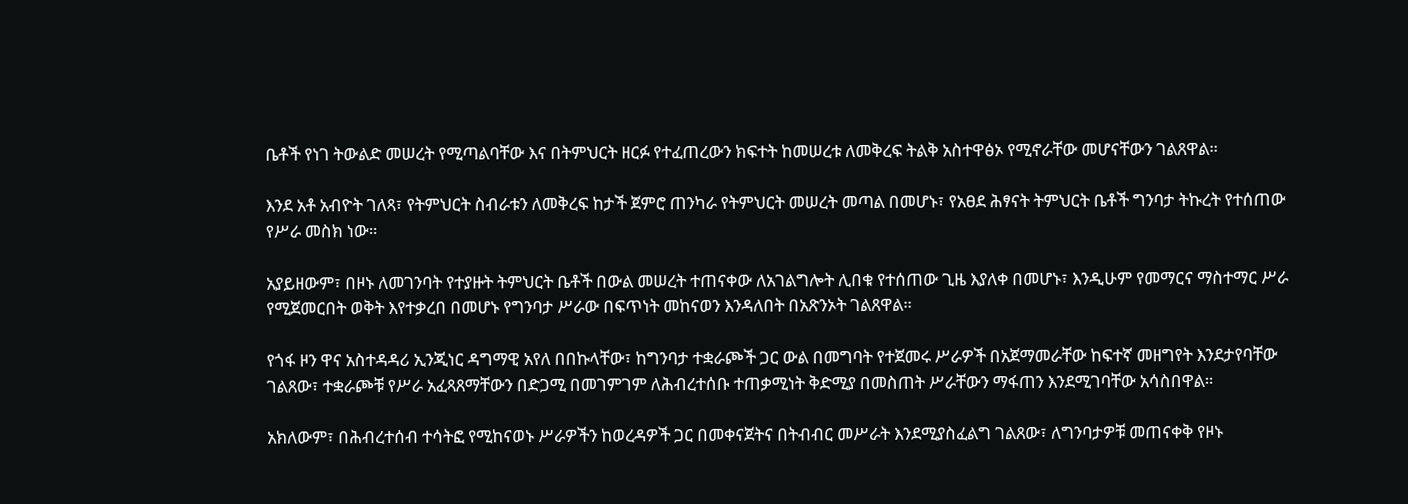ቤቶች የነገ ትውልድ መሠረት የሚጣልባቸው እና በትምህርት ዘርፉ የተፈጠረውን ክፍተት ከመሠረቱ ለመቅረፍ ትልቅ አስተዋፅኦ የሚኖራቸው መሆናቸውን ገልጸዋል።

እንደ አቶ አብዮት ገለጻ፣ የትምህርት ስብራቱን ለመቅረፍ ከታች ጀምሮ ጠንካራ የትምህርት መሠረት መጣል በመሆኑ፣ የአፀደ ሕፃናት ትምህርት ቤቶች ግንባታ ትኩረት የተሰጠው የሥራ መስክ ነው።

አያይዘውም፣ በዞኑ ለመገንባት የተያዙት ትምህርት ቤቶች በውል መሠረት ተጠናቀው ለአገልግሎት ሊበቁ የተሰጠው ጊዜ እያለቀ በመሆኑ፣ እንዲሁም የመማርና ማስተማር ሥራ የሚጀመርበት ወቅት እየተቃረበ በመሆኑ የግንባታ ሥራው በፍጥነት መከናወን እንዳለበት በአጽንኦት ገልጸዋል።

የጎፋ ዞን ዋና አስተዳዳሪ ኢንጂነር ዳግማዊ አየለ በበኩላቸው፣ ከግንባታ ተቋራጮች ጋር ውል በመግባት የተጀመሩ ሥራዎች በአጀማመራቸው ከፍተኛ መዘግየት እንደታየባቸው ገልጸው፣ ተቋራጮቹ የሥራ አፈጻጸማቸውን በድጋሚ በመገምገም ለሕብረተሰቡ ተጠቃሚነት ቅድሚያ በመስጠት ሥራቸውን ማፋጠን እንደሚገባቸው አሳስበዋል።

አክለውም፣ በሕብረተሰብ ተሳትፎ የሚከናወኑ ሥራዎችን ከወረዳዎች ጋር በመቀናጀትና በትብብር መሥራት እንደሚያስፈልግ ገልጸው፣ ለግንባታዎቹ መጠናቀቅ የዞኑ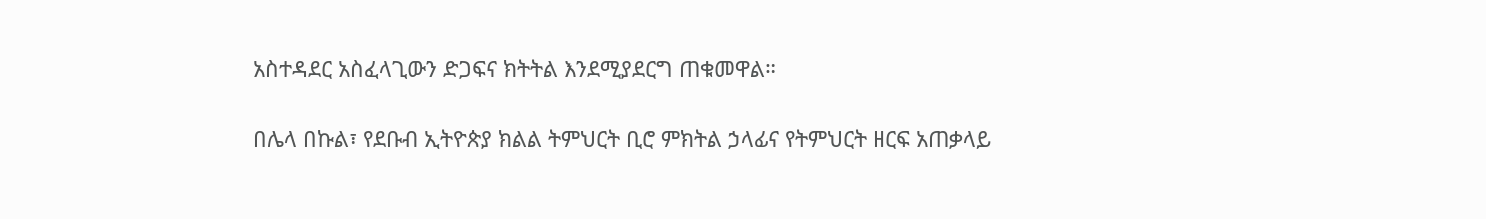አስተዳደር አስፈላጊውን ድጋፍና ክትትል እንደሚያደርግ ጠቁመዋል።

በሌላ በኩል፣ የደቡብ ኢትዮጵያ ክልል ትምህርት ቢሮ ምክትል ኃላፊና የትምህርት ዘርፍ አጠቃላይ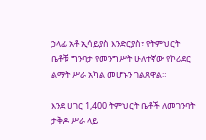ኃላፊ አቶ ኢሳይያስ እንድርያስ፣ የትምህርት ቤቶቹ ግንባታ የመንግሥት ሁለተኛው የኮሪደር ልማት ሥራ አካል መሆኑን ገልጸዋል።

እንደ ሀገር 1,400 ትምህርት ቤቶች ለመገንባት ታቅዶ ሥራ ላይ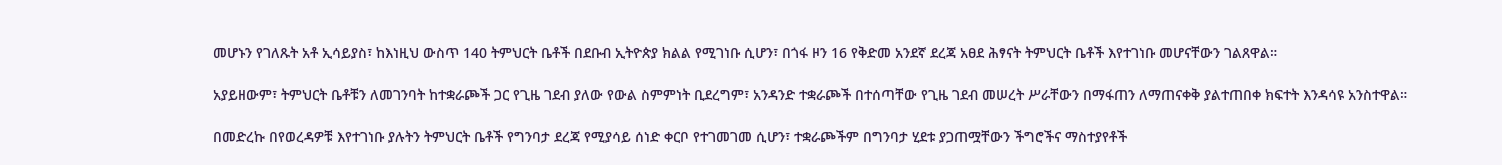መሆኑን የገለጹት አቶ ኢሳይያስ፣ ከእነዚህ ውስጥ 140 ትምህርት ቤቶች በደቡብ ኢትዮጵያ ክልል የሚገነቡ ሲሆን፣ በጎፋ ዞን 16 የቅድመ አንደኛ ደረጃ አፀደ ሕፃናት ትምህርት ቤቶች እየተገነቡ መሆናቸውን ገልጸዋል።

አያይዘውም፣ ትምህርት ቤቶቹን ለመገንባት ከተቋራጮች ጋር የጊዜ ገደብ ያለው የውል ስምምነት ቢደረግም፣ አንዳንድ ተቋራጮች በተሰጣቸው የጊዜ ገደብ መሠረት ሥራቸውን በማፋጠን ለማጠናቀቅ ያልተጠበቀ ክፍተት እንዳሳዩ አንስተዋል።

በመድረኩ በየወረዳዎቹ እየተገነቡ ያሉትን ትምህርት ቤቶች የግንባታ ደረጃ የሚያሳይ ሰነድ ቀርቦ የተገመገመ ሲሆን፣ ተቋራጮችም በግንባታ ሂደቱ ያጋጠሟቸውን ችግሮችና ማስተያየቶች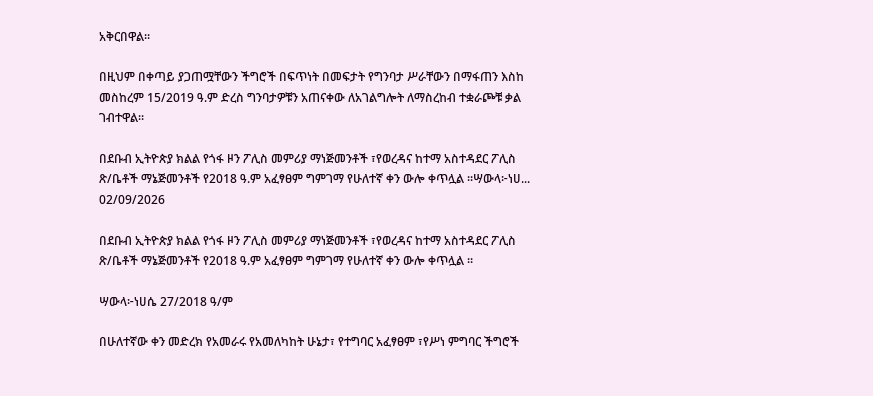አቅርበዋል።

በዚህም በቀጣይ ያጋጠሟቸውን ችግሮች በፍጥነት በመፍታት የግንባታ ሥራቸውን በማፋጠን እስከ መስከረም 15/2019 ዓ.ም ድረስ ግንባታዎቹን አጠናቀው ለአገልግሎት ለማስረከብ ተቋራጮቹ ቃል ገብተዋል።

በደቡብ ኢትዮጵያ ክልል የጎፋ ዞን ፖሊስ መምሪያ ማነጅመንቶች ፣የወረዳና ከተማ አስተዳደር ፖሊስ ጽ/ቤቶች ማኔጅመንቶች የ2018 ዓ.ም አፈፃፀም ግምገማ የሁለተኛ ቀን ውሎ ቀጥሏል ።ሣውላ፦ነሀ...
02/09/2026

በደቡብ ኢትዮጵያ ክልል የጎፋ ዞን ፖሊስ መምሪያ ማነጅመንቶች ፣የወረዳና ከተማ አስተዳደር ፖሊስ ጽ/ቤቶች ማኔጅመንቶች የ2018 ዓ.ም አፈፃፀም ግምገማ የሁለተኛ ቀን ውሎ ቀጥሏል ።

ሣውላ፦ነሀሴ 27/2018 ዓ/ም

በሁለተኛው ቀን መድረክ የአመራሩ የአመለካከት ሁኔታ፣ የተግባር አፈፃፀም ፣የሥነ ምግባር ችግሮች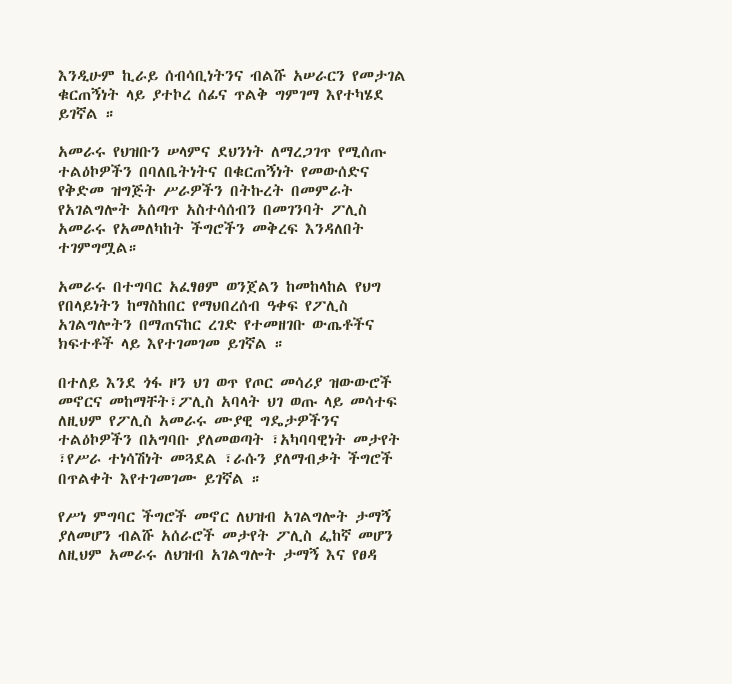እንዲሁም ኪራይ ሰብሳቢነትንና ብልሹ አሠራርን የመታገል ቁርጠኝነት ላይ ያተኮረ ሰፊና ጥልቅ ግምገማ እየተካሄደ ይገኛል ።

አመራሩ የህዝቡን ሠላምና ደህንነት ለማረጋገጥ የሚሰጡ ተልዕኮዎችን በባለቤትነትና በቁርጠኝነት የመውሰድና የቅድመ ዝግጅት ሥራዎችን በትኩረት በመምራት የአገልግሎት አሰጣጥ አስተሳሰብን በመገንባት ፖሊስ አመራሩ የአመለካከት ችግሮችን መቅረፍ እንዳለበት ተገምግሟል።

አመራሩ በተግባር አፈፃፀም ወንጀልን ከመከላከል የህግ የበላይነትን ከማስከበር የማህበረሰብ ዓቀፍ የፖሊስ አገልግሎትን በማጠናከር ረገድ የተመዘገቡ ውጤቶችና ክፍተቶች ላይ እየተገመገመ ይገኛል ።

በተለይ እንደ ጎፋ ዞን ህገ ወጥ የጦር መሳሪያ ዝውውሮች መኖርና መከማቸት፣ፖሊስ አባላት ህገ ወጡ ላይ መሳተፍ ለዚህም የፖሊስ አመራሩ ሙያዊ ግዴታዎችንና ተልዕኮዎችን በአግባቡ ያለመወጣት ፣አካባባዊነት መታየት ፣የሥራ ተነሳሽነት መጓደል ፣ራሱን ያለማብቃት ችግሮች በጥልቀት እየተገመገሙ ይገኛል ።

የሥነ ምግባር ችግሮች መኖር ለህዝብ አገልግሎት ታማኝ ያለመሆን ብልሹ አሰራሮች መታየት ፖሊስ ፌከኛ መሆን ለዚህም አመራሩ ለህዝብ አገልግሎት ታማኝ እና የፀዳ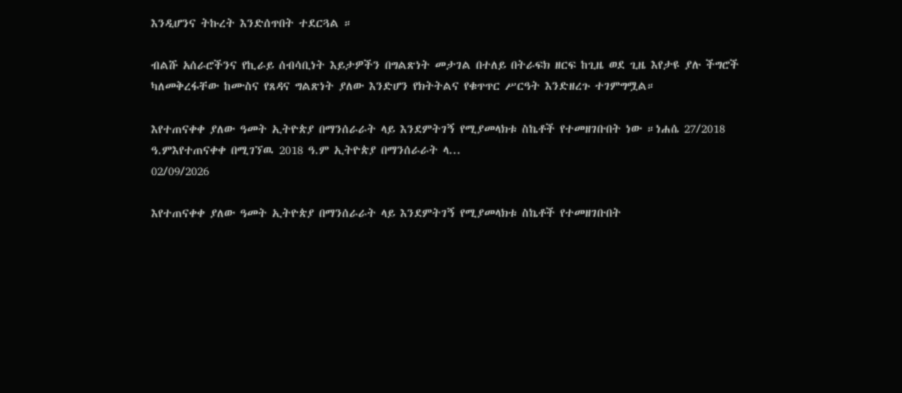እንዲሆንና ትኩረት እንድሰጥበት ተደርጓል ።

ብልሹ አሰራሮችንና የኪራይ ሰብሳቢነት እይታዎችን በግልጽነት መታገል በተለይ በትራፍክ ዘርፍ ከጊዜ ወደ ጊዜ እየታዩ ያሉ ችግሮች ካለመቅረፋቸው ከሙስና የጸዳና ግልጽነት ያለው እንድሆን የክትትልና የቁጥጥር ሥርዓት እንድዘረጉ ተገምግሟል።

እየተጠናቀቀ ያለው ዓመት ኢትዮጵያ በማንሰራራት ላይ እንደምትገኝ የሚያመላክቱ ስኬቶች የተመዘገቡበት ነው ።ነሐሴ 27/2018 ዓ.ምእየተጠናቀቀ በሚገኘዉ 2018 ዓ.ም ኢትዮጵያ በማንሰራራት ላ...
02/09/2026

እየተጠናቀቀ ያለው ዓመት ኢትዮጵያ በማንሰራራት ላይ እንደምትገኝ የሚያመላክቱ ስኬቶች የተመዘገቡበት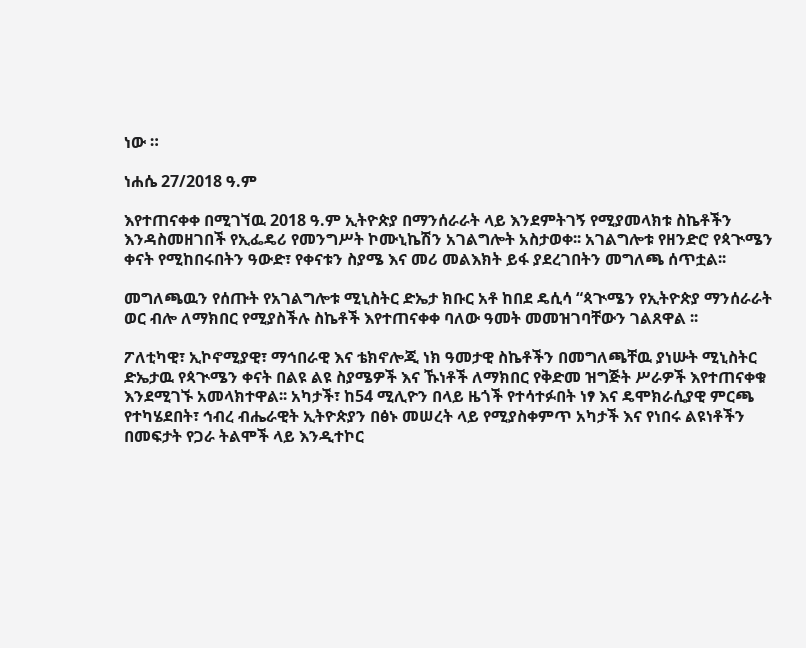ነው ።

ነሐሴ 27/2018 ዓ.ም

እየተጠናቀቀ በሚገኘዉ 2018 ዓ.ም ኢትዮጵያ በማንሰራራት ላይ እንደምትገኝ የሚያመላክቱ ስኬቶችን እንዳስመዘገበች የኢፌዴሪ የመንግሥት ኮሙኒኬሽን አገልግሎት አስታወቀ፡፡ አገልግሎቱ የዘንድሮ የጳጒሜን ቀናት የሚከበሩበትን ዓውድ፣ የቀናቱን ስያሜ እና መሪ መልእክት ይፋ ያደረገበትን መግለጫ ሰጥቷል፡፡

መግለጫዉን የሰጡት የአገልግሎቱ ሚኒስትር ድኤታ ክቡር አቶ ከበደ ዴሲሳ “ጳጒሜን የኢትዮጵያ ማንሰራራት ወር ብሎ ለማክበር የሚያስችሉ ስኬቶች እየተጠናቀቀ ባለው ዓመት መመዝገባቸውን ገልጸዋል ፡፡

ፖለቲካዊ፣ ኢኮኖሚያዊ፣ ማኅበራዊ እና ቴክኖሎጂ ነክ ዓመታዊ ስኬቶችን በመግለጫቸዉ ያነሡት ሚኒስትር ድኤታዉ የጳጒሜን ቀናት በልዩ ልዩ ስያሜዎች እና ኹነቶች ለማክበር የቅድመ ዝግጅት ሥራዎች እየተጠናቀቁ እንደሚገኙ አመላክተዋል፡፡ አካታች፣ ከ54 ሚሊዮን በላይ ዜጎች የተሳተፉበት ነፃ እና ዴሞክራሲያዊ ምርጫ የተካሄደበት፣ ኅብረ ብሔራዊት ኢትዮጵያን በፅኑ መሠረት ላይ የሚያስቀምጥ አካታች እና የነበሩ ልዩነቶችን በመፍታት የጋራ ትልሞች ላይ እንዲተኮር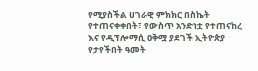የሚያስችል ሀገራዊ ምክክር በስኬት የተጠናቀቀበት፣ የውስጥ አንድነቷ የተጠናከረ እና የዲፕሎማሲ ዐቅሟ ያደገች ኢትዮጵያ የታየችበት ዓመት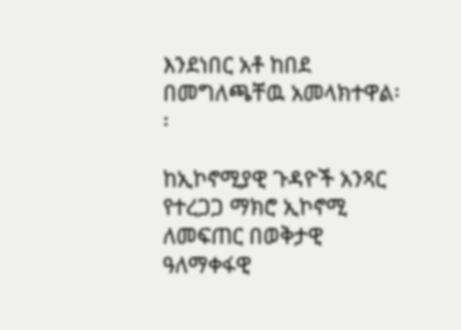እንደነበር አቶ ከበደ በመግለጫቸዉ አመላክተዋል፡፡

ከኢኮኖሚያዊ ጉዳዮች አንጻር የተረጋጋ ማክሮ ኢኮኖሚ ለመፍጠር በወቅታዊ ዓለማቀፋዊ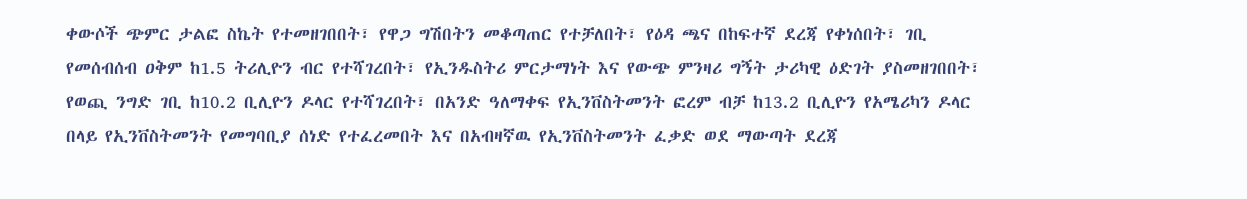ቀውሶች ጭምር ታልፎ ስኬት የተመዘገበበት፣ የዋጋ ግሽበትን መቆጣጠር የተቻለበት፣ የዕዳ ጫና በከፍተኛ ደረጃ የቀነሰበት፣ ገቢ የመሰብሰብ ዐቅም ከ1.5 ትሪሊዮን ብር የተሻገረበት፣ የኢንዱስትሪ ምርታማነት እና የውጭ ምንዛሪ ግኝት ታሪካዊ ዕድገት ያስመዘገበበት፣ የወጪ ንግድ ገቢ ከ10.2 ቢሊዮን ዶላር የተሻገረበት፣ በአንድ ዓለማቀፍ የኢንቨስትመንት ፎረም ብቻ ከ13.2 ቢሊዮን የአሜሪካን ዶላር በላይ የኢንቨስትመንት የመግባቢያ ሰነድ የተፈረመበት እና በአብዛኛዉ የኢንቨስትመንት ፈቃድ ወደ ማውጣት ደረጃ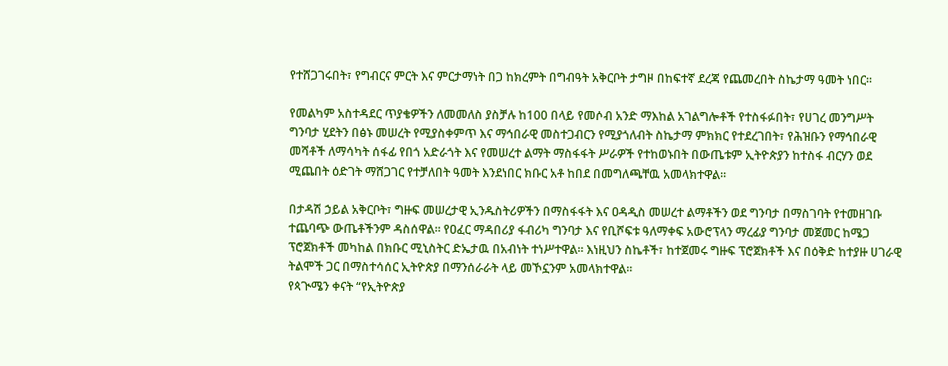የተሸጋገሩበት፣ የግብርና ምርት እና ምርታማነት በጋ ከክረምት በግብዓት አቅርቦት ታግዞ በከፍተኛ ደረጃ የጨመረበት ስኬታማ ዓመት ነበር፡፡

የመልካም አስተዳደር ጥያቄዎችን ለመመለስ ያስቻሉ ከ100 በላይ የመሶብ አንድ ማእከል አገልግሎቶች የተስፋፉበት፣ የሀገረ መንግሥት ግንባታ ሂደትን በፅኑ መሠረት የሚያስቀምጥ እና ማኅበራዊ መስተጋብርን የሚያጎለብት ስኬታማ ምክክር የተደረገበት፣ የሕዝቡን የማኅበራዊ መሻቶች ለማሳካት ሰፋፊ የበጎ አድራጎት እና የመሠረተ ልማት ማስፋፋት ሥራዎች የተከወኑበት በውጤቱም ኢትዮጵያን ከተስፋ ብርሃን ወደ ሚጨበት ዕድገት ማሸጋገር የተቻለበት ዓመት እንደነበር ክቡር አቶ ከበደ በመግለጫቸዉ አመላክተዋል፡፡

በታዳሽ ኃይል አቅርቦት፣ ግዙፍ መሠረታዊ ኢንዱስትሪዎችን በማስፋፋት እና ዐዳዲስ መሠረተ ልማቶችን ወደ ግንባታ በማስገባት የተመዘገቡ ተጨባጭ ውጤቶችንም ዳስሰዋል፡፡ የዐፈር ማዳበሪያ ፋብሪካ ግንባታ እና የቢሾፍቱ ዓለማቀፍ አውሮፕላን ማረፊያ ግንባታ መጀመር ከሜጋ ፕሮጀክቶች መካከል በክቡር ሚኒስትር ድኤታዉ በአብነት ተነሥተዋል፡፡ እነዚህን ስኬቶች፣ ከተጀመሩ ግዙፍ ፕሮጀክቶች እና በዕቅድ ከተያዙ ሀገራዊ ትልሞች ጋር በማስተሳሰር ኢትዮጵያ በማንሰራራት ላይ መኾኗንም አመላክተዋል፡፡
የጳጒሜን ቀናት “የኢትዮጵያ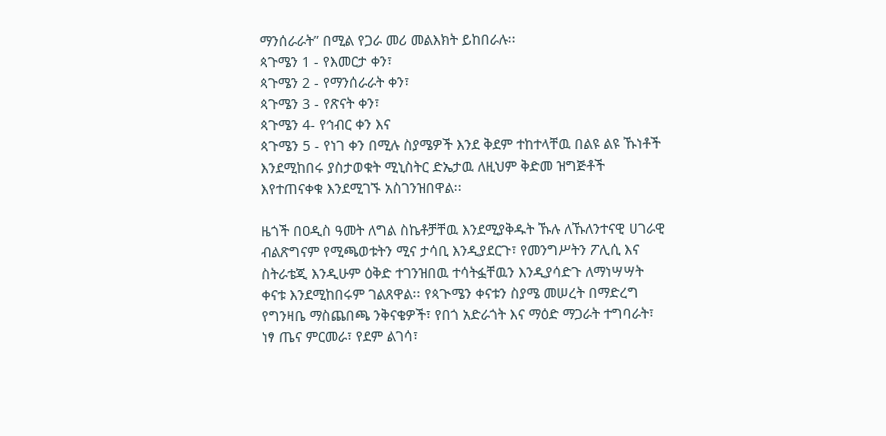ማንሰራራት” በሚል የጋራ መሪ መልእክት ይከበራሉ፡፡
ጳጉሜን 1 - የእመርታ ቀን፣
ጳጉሜን 2 - የማንሰራራት ቀን፣
ጳጉሜን 3 - የጽናት ቀን፣
ጳጉሜን 4- የኅብር ቀን እና
ጳጉሜን 5 - የነገ ቀን በሚሉ ስያሜዎች እንደ ቅደም ተከተላቸዉ በልዩ ልዩ ኹነቶች እንደሚከበሩ ያስታወቁት ሚኒስትር ድኤታዉ ለዚህም ቅድመ ዝግጅቶች እየተጠናቀቁ እንደሚገኙ አስገንዝበዋል፡፡

ዜጎች በዐዲስ ዓመት ለግል ስኬቶቻቸዉ እንደሚያቅዱት ኹሉ ለኹለንተናዊ ሀገራዊ ብልጽግናም የሚጫወቱትን ሚና ታሳቢ እንዲያደርጉ፣ የመንግሥትን ፖሊሲ እና ስትራቴጂ እንዲሁም ዕቅድ ተገንዝበዉ ተሳትፏቸዉን እንዲያሳድጉ ለማነሣሣት ቀናቱ እንደሚከበሩም ገልጸዋል፡፡ የጳጒሜን ቀናቱን ስያሜ መሠረት በማድረግ የግንዛቤ ማስጨበጫ ንቅናቄዎች፣ የበጎ አድራጎት እና ማዕድ ማጋራት ተግባራት፣ ነፃ ጤና ምርመራ፣ የደም ልገሳ፣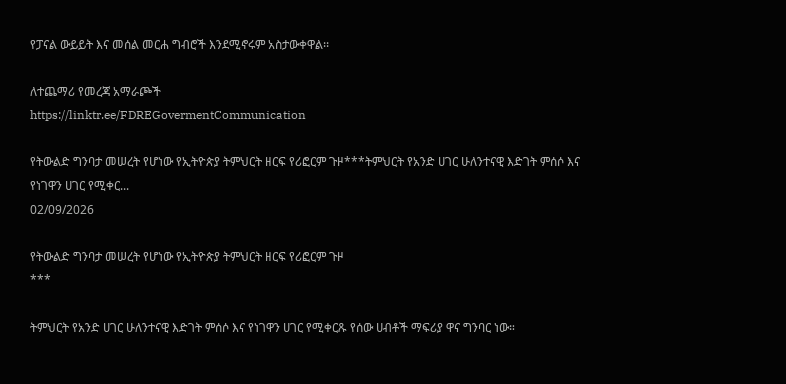የፓናል ውይይት እና መሰል መርሐ ግብሮች እንደሚኖሩም አስታውቀዋል፡፡

ለተጨማሪ የመረጃ አማራጮች
https://linktr.ee/FDREGovermentCommunication

የትውልድ ግንባታ መሠረት የሆነው የኢትዮጵያ ትምህርት ዘርፍ የሪፎርም ጉዞ***ትምህርት የአንድ ሀገር ሁለንተናዊ እድገት ምሰሶ እና የነገዋን ሀገር የሚቀር...
02/09/2026

የትውልድ ግንባታ መሠረት የሆነው የኢትዮጵያ ትምህርት ዘርፍ የሪፎርም ጉዞ
***

ትምህርት የአንድ ሀገር ሁለንተናዊ እድገት ምሰሶ እና የነገዋን ሀገር የሚቀርጹ የሰው ሀብቶች ማፍሪያ ዋና ግንባር ነው።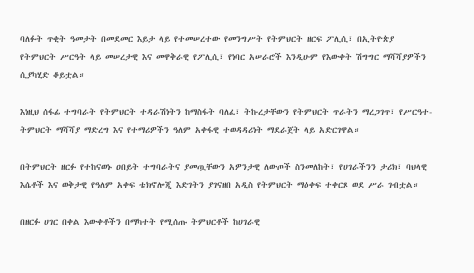ባለፉት ጥቂት ዓመታት በመደመር እይታ ላይ የተመሠረተው የመንግሥት የትምህርት ዘርፍ ፖሊሲ፣ በኢትዮጵያ የትምህርት ሥርዓት ላይ መሠረታዊ እና መዋቅራዊ የፖሊሲ፣ የነባር አሠራሮች እንዲሁም የእውቀት ሽግግር ማሻሻያዎችን ሲያካሂድ ቆይቷል።

እነዚህ ሰፋፊ ተግባራት የትምህርት ተዳራሽነትን ከማስፋት ባለፈ፣ ትኩረታቸውን የትምህርት ጥራትን ማረጋገጥ፣ የሥርዓተ-ትምህርት ማሻሻያ ማድረግ እና የተማሪዎችን ዓለም አቀፋዊ ተወዳዳሪነት ማደራጀት ላይ አድርገዋል።

በትምህርት ዘርፉ የተከናወኑ ዐበይት ተግባራትና ያመጧቸውን አዎንታዊ ለውጦች ስንመለከት፣ የሀገራችንን ታሪክ፣ ባህላዊ እሴቶች እና ወቅታዊ የዓለም አቀፍ ቴክኖሎጂ እድገትን ያገናዘበ አዲስ የትምህርት ማዕቀፍ ተቀርጾ ወደ ሥራ ገብቷል።

በዘርፉ ሀገር በቀል እውቀቶችን በማካተት የሚሰጡ ትምህርቶች ከሀገራዊ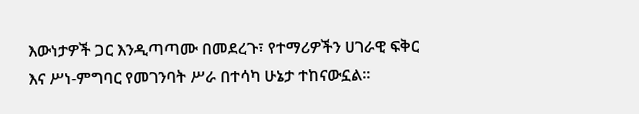እውነታዎች ጋር እንዲጣጣሙ በመደረጉ፣ የተማሪዎችን ሀገራዊ ፍቅር እና ሥነ-ምግባር የመገንባት ሥራ በተሳካ ሁኔታ ተከናውኗል።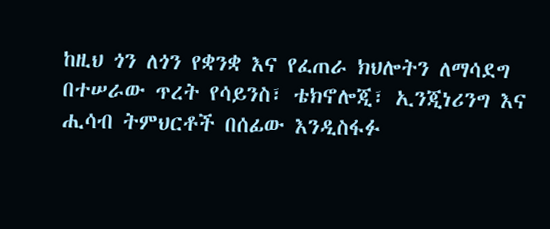ከዚህ ጎን ለጎን የቋንቋ እና የፈጠራ ክህሎትን ለማሳደግ በተሠራው ጥረት የሳይንስ፣ ቴክኖሎጂ፣ ኢንጂነሪንግ እና ሒሳብ ትምህርቶች በሰፊው እንዲስፋፉ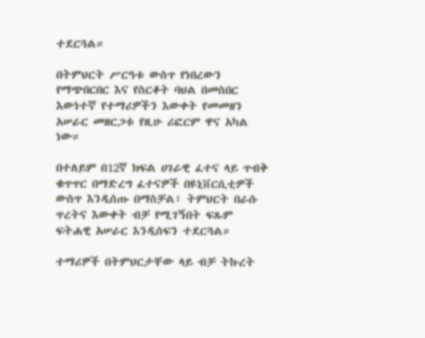ተደርጓል።

በትምህርት ሥርዓቱ ውስጥ የነበረውን የማጭበርበር እና የስርቆት ባህል በመስበር እውነተኛ የተማሪዎችን እውቀት የመመዘን አሠራር መዘርጋቱ የዚሁ ሪፎርም ዋና አካል ነው።

በተለይም በ12ኛ ክፍል ሀገራዊ ፈተና ላይ ጥብቅ ቁጥጥር በማድረግ ፈተናዎች በዩኒቨርሲቲዎች ውስጥ እንዲሰጡ በማስቻል፣ ትምህርት በራሱ ጥረትና እውቀት ብቻ የሚገኝበት ፍጹም ፍትሐዊ አሠራር እንዲሰፍን ተደርጓል።

ተማሪዎች በትምህርታቸው ላይ ብቻ ትኩረት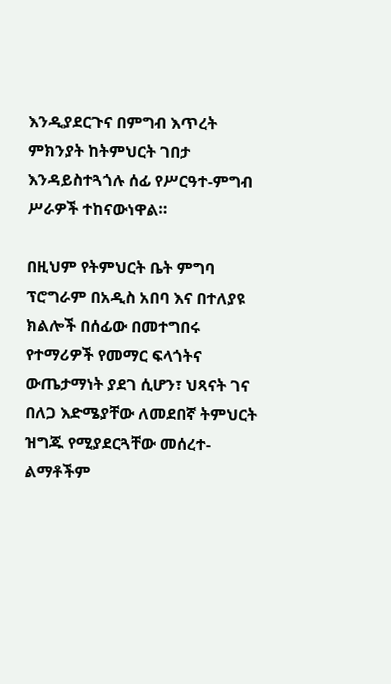እንዲያደርጉና በምግብ እጥረት ምክንያት ከትምህርት ገበታ እንዳይስተጓጎሉ ሰፊ የሥርዓተ-ምግብ ሥራዎች ተከናውነዋል።

በዚህም የትምህርት ቤት ምግባ ፕሮግራም በአዲስ አበባ እና በተለያዩ ክልሎች በሰፊው በመተግበሩ የተማሪዎች የመማር ፍላጎትና ውጤታማነት ያደገ ሲሆን፣ ህጻናት ገና በለጋ እድሜያቸው ለመደበኛ ትምህርት ዝግጁ የሚያደርጓቸው መሰረተ-ልማቶችም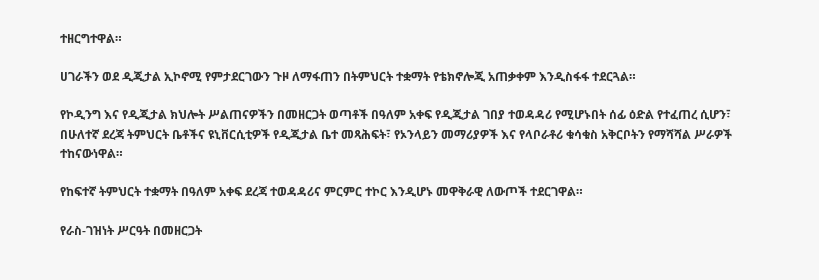ተዘርግተዋል።

ሀገራችን ወደ ዲጂታል ኢኮኖሚ የምታደርገውን ጉዞ ለማፋጠን በትምህርት ተቋማት የቴክኖሎጂ አጠቃቀም እንዲስፋፋ ተደርጓል።

የኮዲንግ እና የዲጂታል ክህሎት ሥልጠናዎችን በመዘርጋት ወጣቶች በዓለም አቀፍ የዲጂታል ገበያ ተወዳዳሪ የሚሆኑበት ሰፊ ዕድል የተፈጠረ ሲሆን፣ በሁለተኛ ደረጃ ትምህርት ቤቶችና ዩኒቨርሲቲዎች የዲጂታል ቤተ መጻሕፍት፣ የኦንላይን መማሪያዎች እና የላቦራቶሪ ቁሳቁስ አቅርቦትን የማሻሻል ሥራዎች ተከናውነዋል።

የከፍተኛ ትምህርት ተቋማት በዓለም አቀፍ ደረጃ ተወዳዳሪና ምርምር ተኮር እንዲሆኑ መዋቅራዊ ለውጦች ተደርገዋል።

የራስ-ገዝነት ሥርዓት በመዘርጋት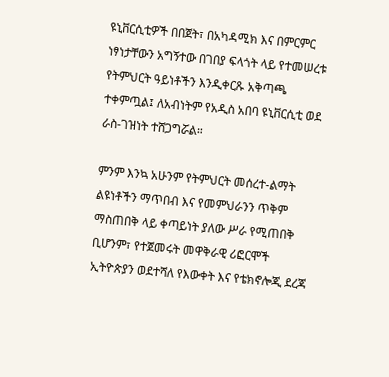ዩኒቨርሲቲዎች በበጀት፣ በአካዳሚክ እና በምርምር ነፃነታቸውን አግኝተው በገበያ ፍላጎት ላይ የተመሠረቱ የትምህርት ዓይነቶችን እንዲቀርጹ አቅጣጫ ተቀምጧል፤ ለአብነትም የአዲስ አበባ ዩኒቨርሲቲ ወደ ራስ-ገዝነት ተሸጋግሯል።

ምንም እንኳ አሁንም የትምህርት መሰረተ-ልማት ልዩነቶችን ማጥበብ እና የመምህራንን ጥቅም ማስጠበቅ ላይ ቀጣይነት ያለው ሥራ የሚጠበቅ ቢሆንም፣ የተጀመሩት መዋቅራዊ ሪፎርሞች ኢትዮጵያን ወደተሻለ የእውቀት እና የቴክኖሎጂ ደረጃ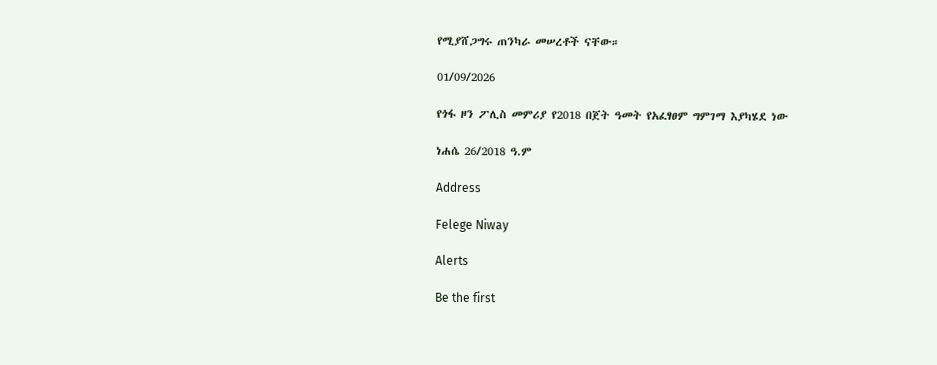የሚያሸጋግሩ ጠንካራ መሠረቶች ናቸው።

01/09/2026

የጎፋ ዞን ፖሊስ መምሪያ የ2018 በጀት ዓመት የአፈፃፀም ግምገማ እያካሄደ ነው

ነሐሴ 26/2018 ዓ.ም

Address

Felege Niway

Alerts

Be the first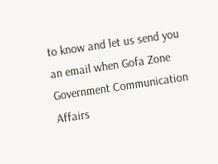to know and let us send you an email when Gofa Zone Government Communication Affairs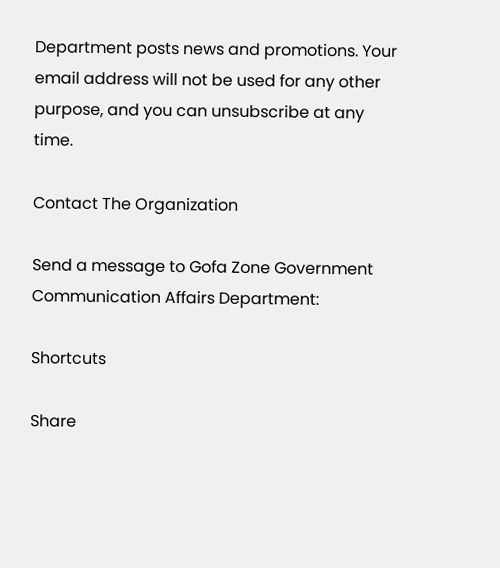Department posts news and promotions. Your email address will not be used for any other purpose, and you can unsubscribe at any time.

Contact The Organization

Send a message to Gofa Zone Government Communication Affairs Department:

Shortcuts

Share